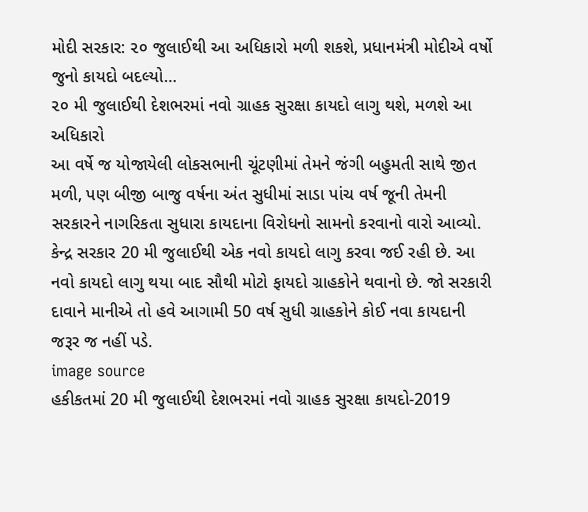મોદી સરકાર: ૨૦ જુલાઈથી આ અધિકારો મળી શકશે, પ્રધાનમંત્રી મોદીએ વર્ષો જુનો કાયદો બદલ્યો…
૨૦ મી જુલાઈથી દેશભરમાં નવો ગ્રાહક સુરક્ષા કાયદો લાગુ થશે, મળશે આ અધિકારો
આ વર્ષે જ યોજાયેલી લોકસભાની ચૂંટણીમાં તેમને જંગી બહુમતી સાથે જીત મળી, પણ બીજી બાજુ વર્ષના અંત સુધીમાં સાડા પાંચ વર્ષ જૂની તેમની સરકારને નાગરિકતા સુધારા કાયદાના વિરોધનો સામનો કરવાનો વારો આવ્યો. કેન્દ્ર સરકાર 20 મી જુલાઈથી એક નવો કાયદો લાગુ કરવા જઈ રહી છે. આ નવો કાયદો લાગુ થયા બાદ સૌથી મોટો ફાયદો ગ્રાહકોને થવાનો છે. જો સરકારી દાવાને માનીએ તો હવે આગામી 50 વર્ષ સુધી ગ્રાહકોને કોઈ નવા કાયદાની જરૂર જ નહીં પડે.
image source
હકીકતમાં 20 મી જુલાઈથી દેશભરમાં નવો ગ્રાહક સુરક્ષા કાયદો-2019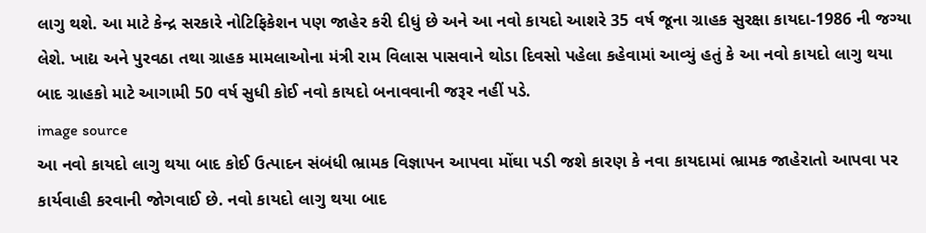લાગુ થશે. આ માટે કેન્દ્ર સરકારે નોટિફિકેશન પણ જાહેર કરી દીધું છે અને આ નવો કાયદો આશરે 35 વર્ષ જૂના ગ્રાહક સુરક્ષા કાયદા-1986 ની જગ્યા લેશે. ખાદ્ય અને પુરવઠા તથા ગ્રાહક મામલાઓના મંત્રી રામ વિલાસ પાસવાને થોડા દિવસો પહેલા કહેવામાં આવ્યું હતું કે આ નવો કાયદો લાગુ થયા બાદ ગ્રાહકો માટે આગામી 50 વર્ષ સુધી કોઈ નવો કાયદો બનાવવાની જરૂર નહીં પડે.
image source
આ નવો કાયદો લાગુ થયા બાદ કોઈ ઉત્પાદન સંબંધી ભ્રામક વિજ્ઞાપન આપવા મોંઘા પડી જશે કારણ કે નવા કાયદામાં ભ્રામક જાહેરાતો આપવા પર કાર્યવાહી કરવાની જોગવાઈ છે. નવો કાયદો લાગુ થયા બાદ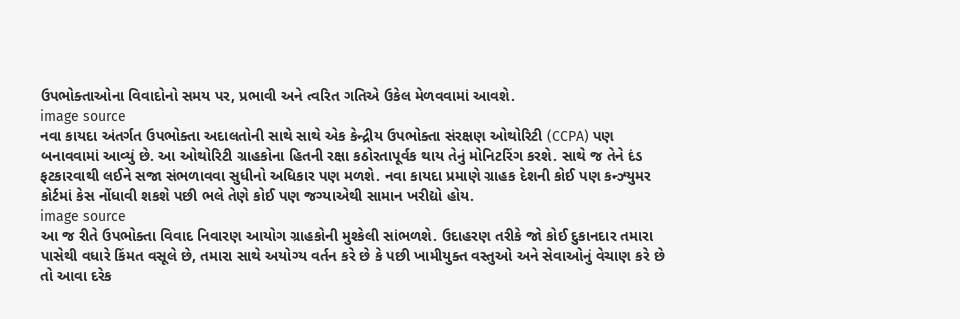ઉપભોક્તાઓના વિવાદોનો સમય પર, પ્રભાવી અને ત્વરિત ગતિએ ઉકેલ મેળવવામાં આવશે.
image source
નવા કાયદા અંતર્ગત ઉપભોક્તા અદાલતોની સાથે સાથે એક કેન્દ્રીય ઉપભોક્તા સંરક્ષણ ઓથોરિટી (CCPA) પણ બનાવવામાં આવ્યું છે. આ ઓથોરિટી ગ્રાહકોના હિતની રક્ષા કઠોરતાપૂર્વક થાય તેનું મોનિટરિંગ કરશે. સાથે જ તેને દંડ ફટકારવાથી લઈને સજા સંભળાવવા સુધીનો અધિકાર પણ મળશે. નવા કાયદા પ્રમાણે ગ્રાહક દેશની કોઈ પણ કન્ઝ્યુમર કોર્ટમાં કેસ નોંધાવી શકશે પછી ભલે તેણે કોઈ પણ જગ્યાએથી સામાન ખરીદ્યો હોય.
image source
આ જ રીતે ઉપભોક્તા વિવાદ નિવારણ આયોગ ગ્રાહકોની મુશ્કેલી સાંભળશે. ઉદાહરણ તરીકે જો કોઈ દુકાનદાર તમારા પાસેથી વધારે કિંમત વસૂલે છે, તમારા સાથે અયોગ્ય વર્તન કરે છે કે પછી ખામીયુક્ત વસ્તુઓ અને સેવાઓનું વેચાણ કરે છે તો આવા દરેક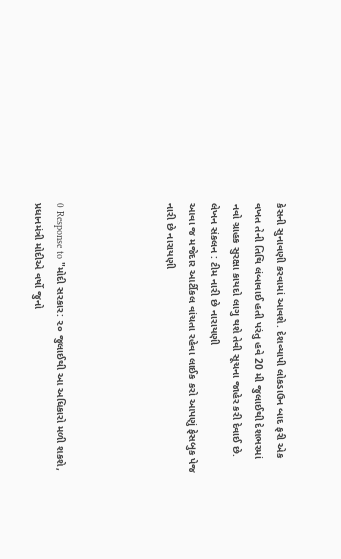કેસની સુનાવણી કરવામાં આવશે. દેશવ્યાપી લોકડાઉન બાદ ફરી એક વખત તેની તિથિ લંબાવાઈ હતી પરંતુ હવે 20 મી જુલાઈથી દેશભરમાં નવો ગ્રાહક સુરક્ષા કાયદો લાગુ થશે તેવી સૂચના જાહેર કરી દેવાઈ છે.
લેખન સંકલન : ટીમ નારી છે નારાયણી
આવા જ મજેદાર આર્ટીકલ વાંચતા રહેવા લાઈક કરો આપણું ફેસબુક પેજ નારી છે નારાયણી




0 Response to "મોદી સરકાર: ૨૦ જુલાઈથી આ અધિકારો મળી શકશે, પ્રધાનમંત્રી મોદીએ વર્ષો જુનો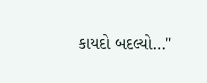કાયદો બદલ્યો…"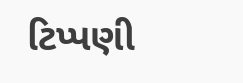ટિપ્પણી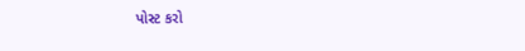પોસ્ટ કરો